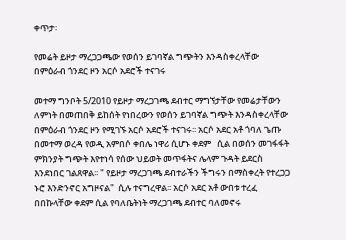ቀጥታ፡

የመሬት ይዞታ ማረጋጋጫው የወሰን ይገባኛል ግጭትን እንዳስቀረላቸው በምዕራብ ጎንደር ዞን አርሶ አደሮች ተናገሩ

መተማ ግንቦት 5/2010 የይዞታ ማረጋገጫ ደብተር ማግኘታቸው የመሬታቸውን ለምነት በመጠበቅ ይከሰት የነበረውን የወሰን ይገባኛል ግጭት እንዳስቀረላቸው በምዕራብ ጎንደር ዞን የሚገኙ አርሶ አደሮች ተናገሩ፡፡ አርሶ አደር አቶ ጎባለ ጌጡ በመተማ ወረዳ የወዲ አምበሶ ቀበሌ ነዋሪ ሲሆኑ ቀደም   ሲል በወሰን መገፋፋት ምክንያት ግጭት እየተነሳ የሰው ህይወት መጥፋትና ሌላም ጉዳት ይደርስ እንደነበር ገልጸዋል፡፡ " የይዞታ ማረጋገጫ ደብተራችን ችግሩን በማስቀረት የተረጋጋ ኑሮ እንድንኖር አግዞናል"  ሲሉ ተናግረዋል፡፡ አርሶ አደር አቶ ውበቱ ተረፈ በበኩላቸው ቀደም ሲል የባለቤትነት ማረጋገጫ ደብተር ባለመኖሩ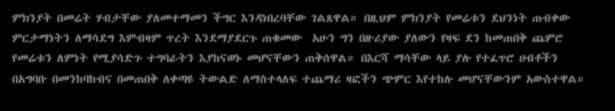ምክንያት በመሬት ሃብታቸው ያለመተማመን ችግር እንዳነበረባቸው ገልጸዋል። በዚህም ምክንያት የመሬቱን ደህንነት ጠብቀው ምርታማነትን ለማሳደግ እምብዛም ጥረት እንደማያደርጉ ጠቁመው  አሁን ግን በዙሪያው ያለውን የዛፍ ደን ከመጠበቅ ጨምሮ የመሬቱን ለምነት የሚያሳድጉ ተግባራትን እያከናወኑ መሆናቸውን ጠቅሰዋል። በእርሻ ማሳቸው ላይ ያሉ የተፈጥሮ ሀብቶችን በአግባቡ በመንከባከብና በመጠበቅ ለቀጣዩ ትውልድ ለማስተላለፍ ተጨማሪ ዛፎችን ጭምር እየተከሉ መሆናቸውንም አውስተዋል።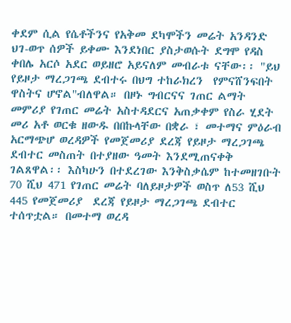ቀደም ሲል የሴቶችንና የአቅመ ደካሞችን መሬት አንዳንድ ህገ-ወጥ ሰዎች ይቀሙ እንደነበር ያስታወሱት ደግሞ የዳስ ቀበሌ አርሶ አደር ወይዘሮ አይናለም መብራቱ ናቸው፡፡ "ይህ የይዞታ ማረጋገጫ ደብተሩ በህግ ተከራክረን  የምናሸንፍበት  ዋስትና ሆኖል"ብለዋል። በዞኑ ግብርናና ገጠር ልማት መምሪያ የገጠር መሬት አስተዳደርና አጠቃቀም የስራ ሂደት መሪ አቶ ወርቁ ዘውዱ በበኩላቸው በቋራ ፣ መተማና ምዕራብ አርማጭሆ ወረዳዎች የመጀመሪያ ደረጃ የይዞታ ማረጋገጫ ደብተር መስጠት በተያዘው ዓመት እንደሚጠናቀቅ ገልጸዋል፡፡ እስካሁን በተደረገው እንቅስቃሴም ከተመዘገቡት 70 ሺህ 471 የገጠር መሬት ባለይዞታዎች ወስጥ ለ53 ሺህ 445 የመጀመሪያ  ደረጃ የይዞታ ማረጋገጫ ደብተር ተሰጥቷል። በመተማ ወረዳ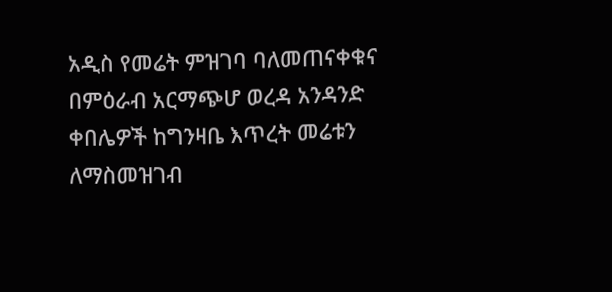አዲስ የመሬት ምዝገባ ባለመጠናቀቁና በምዕራብ አርማጭሆ ወረዳ አንዳንድ ቀበሌዎች ከግንዛቤ እጥረት መሬቱን ለማስመዝገብ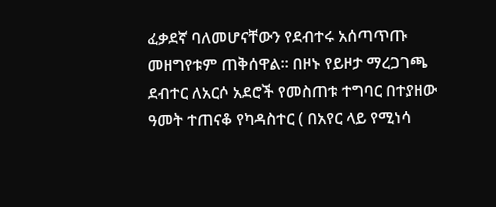ፈቃደኛ ባለመሆናቸውን የደብተሩ አሰጣጥጡ መዘግየቱም ጠቅሰዋል። በዞኑ የይዞታ ማረጋገጫ ደብተር ለአርሶ አደሮች የመስጠቱ ተግባር በተያዘው ዓመት ተጠናቆ የካዳስተር ( በአየር ላይ የሚነሳ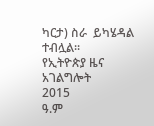ካርታ) ስራ  ይካሄዳል ተብሏል፡፡
የኢትዮጵያ ዜና አገልግሎት
2015
ዓ.ም